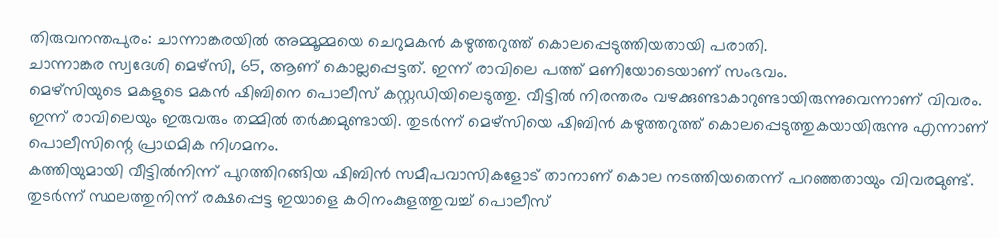തിരുവനന്തപുരം: ചാന്നാങ്കരയിൽ അമ്മൂമ്മയെ ചെറുമകൻ കഴുത്തറുത്ത് കൊലപ്പെടുത്തിയതായി പരാതി.
ചാന്നാങ്കര സ്വദേശി മെഴ്സി, 65, ആണ് കൊല്ലപ്പെട്ടത്. ഇന്ന് രാവിലെ പത്ത് മണിയോടെയാണ് സംഭവം.
മെഴ്സിയുടെ മകളുടെ മകൻ ഷിബിനെ പൊലീസ് കസ്റ്റഡിയിലെടുത്തു. വീട്ടിൽ നിരന്തരം വഴക്കുണ്ടാകാറുണ്ടായിരുന്നുവെന്നാണ് വിവരം. ഇന്ന് രാവിലെയും ഇരുവരും തമ്മിൽ തർക്കമുണ്ടായി. തുടർന്ന് മെഴ്സിയെ ഷിബിൻ കഴുത്തറുത്ത് കൊലപ്പെടുത്തുകയായിരുന്നു എന്നാണ് പൊലീസിന്റെ പ്രാഥമിക നിഗമനം.
കത്തിയുമായി വീട്ടിൽനിന്ന് പുറത്തിറങ്ങിയ ഷിബിൻ സമീപവാസികളോട് താനാണ് കൊല നടത്തിയതെന്ന് പറഞ്ഞതായും വിവരമുണ്ട്. തുടർന്ന് സ്ഥലത്തുനിന്ന് രക്ഷപ്പെട്ട ഇയാളെ കഠിനംകുളത്തുവച്ച് പൊലീസ്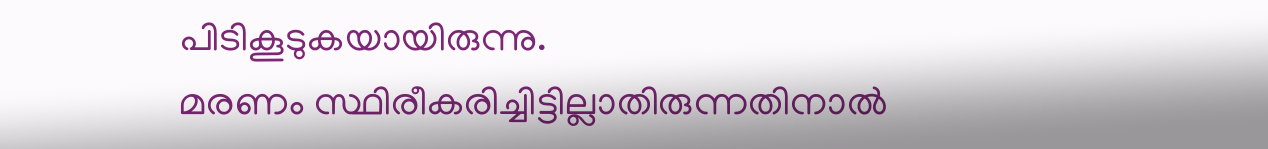പിടികൂടുകയായിരുന്നു.
മരണം സ്ഥിരീകരിച്ചിട്ടില്ലാതിരുന്നതിനാൽ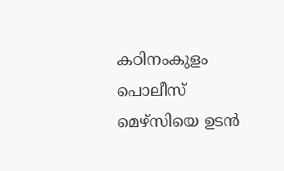കഠിനംകുളം പൊലീസ് മെഴ്സിയെ ഉടൻ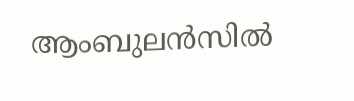ആംബുലൻസിൽ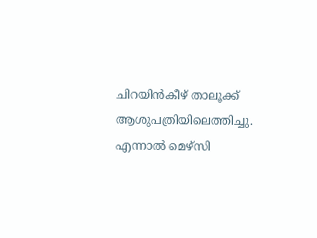ചിറയിൻകീഴ് താലൂക്ക് ആശുപത്രിയിലെത്തിച്ചു. എന്നാൽ മെഴ്സി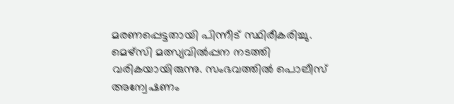മരണപ്പെട്ടതായി പിന്നീട് സ്ഥിരീകരിച്ചു.
മെഴ്സി മത്സ്യവിൽപ്പന നടത്തി വരികയായിരുന്നു. സംഭവത്തിൽ പൊലീസ് അന്വേഷണം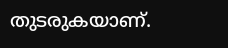തുടരുകയാണ്.